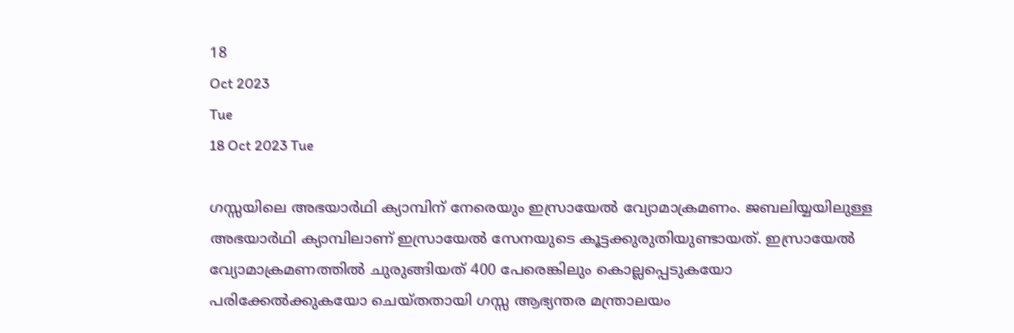18
Oct 2023
Tue
18 Oct 2023 Tue

ഗസ്സയിലെ അഭയാർഥി ക്യാമ്പിന് നേരെയും ഇസ്രായേൽ വ്യോമാക്രമണം. ജബലിയ്യയിലുള്ള അഭയാർഥി ക്യാമ്പിലാണ് ഇസ്രായേൽ സേനയുടെ കൂട്ടക്കുരുതിയുണ്ടായത്. ഇസ്രായേൽ വ്യോമാക്രമണത്തിൽ ചുരുങ്ങിയത് 400 പേരെങ്കിലും കൊല്ലപ്പെടുകയോ പരിക്കേൽക്കുകയോ ചെയ്തതായി ഗസ്സ ആഭ്യന്തര മന്ത്രാലയം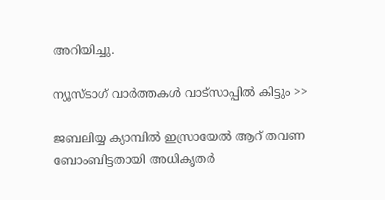അറിയിച്ചു.

ന്യൂസ്ടാഗ് വാര്‍ത്തകള്‍ വാട്‌സാപ്പില്‍ കിട്ടും >>

ജബലിയ്യ ക്യാമ്പിൽ ഇസ്രായേൽ ആറ് തവണ ബോംബിട്ടതായി അധികൃതർ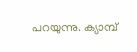പറയുന്നു. ക്യാമ്പ്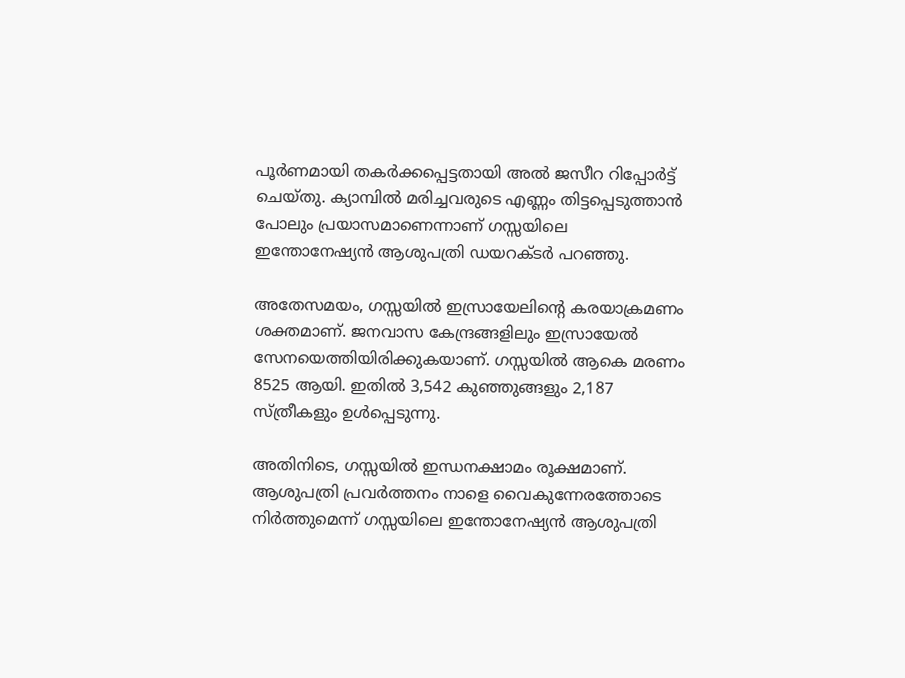പൂർണമായി തകർക്കപ്പെട്ടതായി അൽ ജസീറ റിപ്പോർട്ട് ചെയ്തു. ക്യാമ്പിൽ മരിച്ചവരുടെ എണ്ണം തിട്ടപ്പെടുത്താൻ പോലും പ്രയാസമാണെന്നാണ് ഗസ്സയിലെ ഇന്തോനേഷ്യൻ ആശുപത്രി ഡയറക്ടർ പറഞ്ഞു.

അതേസമയം, ഗസ്സയിൽ ഇസ്രായേലിന്റെ കരയാക്രമണം ശക്തമാണ്. ജനവാസ കേന്ദ്രങ്ങളിലും ഇസ്രായേൽ സേനയെത്തിയിരിക്കുകയാണ്. ഗസ്സയിൽ ആകെ മരണം 8525 ആയി. ഇതിൽ 3,542 കുഞ്ഞുങ്ങളും 2,187 സ്ത്രീകളും ഉൾപ്പെടുന്നു.

അതിനിടെ, ഗസ്സയിൽ ഇന്ധനക്ഷാമം രൂക്ഷമാണ്. ആശുപത്രി പ്രവർത്തനം നാളെ വൈകുന്നേരത്തോടെ നിർത്തുമെന്ന് ഗസ്സയിലെ ഇന്തോനേഷ്യൻ ആശുപത്രി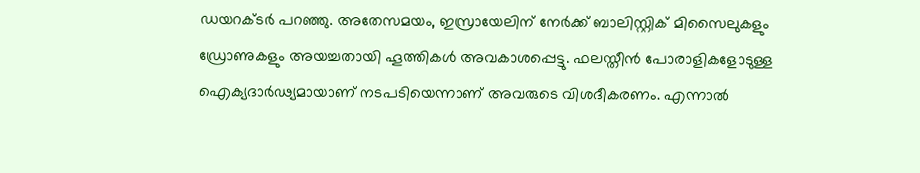ഡയറക്ടർ പറഞ്ഞു. അതേസമയം, ഇസ്രായേലിന് നേർക്ക് ബാലിസ്റ്റിക് മിസൈലുകളും ഡ്രോണുകളും അയച്ചതായി ഹൂത്തികൾ അവകാശപ്പെട്ടു. ഫലസ്തീൻ പോരാളികളോടുള്ള ഐക്യദാർഢ്യമായാണ് നടപടിയെന്നാണ് അവരുടെ വിശദീകരണം. എന്നാൽ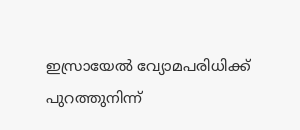ഇസ്രായേൽ വ്യോമപരിധിക്ക് പുറത്തുനിന്ന്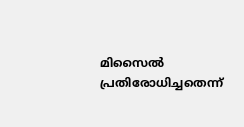മിസൈൽ പ്രതിരോധിച്ചതെന്ന്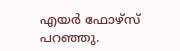എയർ ഫോഴ്സ് പറഞ്ഞു.